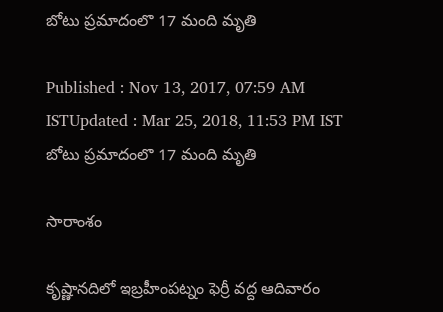బోటు ప్రమాదంలొ 17 మంది మృతి

Published : Nov 13, 2017, 07:59 AM ISTUpdated : Mar 25, 2018, 11:53 PM IST
బోటు ప్రమాదంలొ 17 మంది మృతి

సారాంశం

కృష్ణానదిలో ఇబ్రహీంపట్నం ఫెర్రీ వద్ద ఆదివారం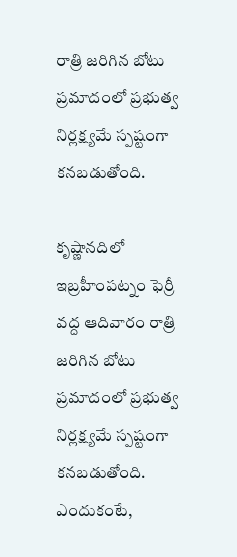రాత్రి జరిగిన బోటు ప్రమాదంలో ప్రభుత్వ నిర్లక్ష్యమే స్పష్టంగా కనబడుతోంది.

కృష్ణానదిలో ఇబ్రహీంపట్నం ఫెర్రీ వద్ద ఆదివారం రాత్రి జరిగిన బోటు ప్రమాదంలో ప్రభుత్వ నిర్లక్ష్యమే స్పష్టంగా కనబడుతోంది. ఎందుకంటే,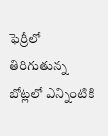ఫెర్రీలో తిరిగుతున్న బోట్లలో ఎన్నింటికి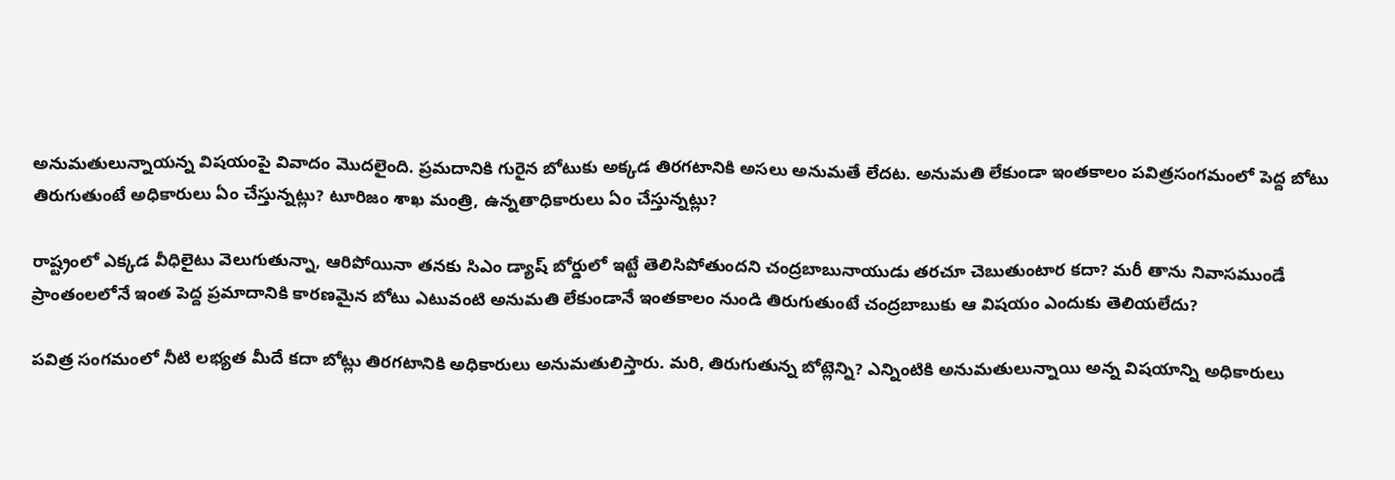అనుమతులున్నాయన్న విషయంపై వివాదం మొదలైంది. ప్రమదానికి గురైన బోటుకు అక్కడ తిరగటానికి అసలు అనుమతే లేదట. అనుమతి లేకుండా ఇంతకాలం పవిత్రసంగమంలో పెద్ద బోటు తిరుగుతుంటే అధికారులు ఏం చేస్తున్నట్లు? టూరిజం శాఖ మంత్రి, ఉన్నతాధికారులు ఏం చేస్తున్నట్లు?

రాష్ట్రంలో ఎక్కడ వీధిలైటు వెలుగుతున్నా, ఆరిపోయినా తనకు సిఎం డ్యాష్ బోర్డులో ఇట్టే తెలిసిపోతుందని చంద్రబాబునాయుడు తరచూ చెబుతుంటార కదా? మరీ తాను నివాసముండే ప్రాంతంలలోనే ఇంత పెద్ద ప్రమాదానికి కారణమైన బోటు ఎటువంటి అనుమతి లేకుండానే ఇంతకాలం నుండి తిరుగుతుంటే చంద్రబాబుకు ఆ విషయం ఎందుకు తెలియలేదు?

పవిత్ర సంగమంలో నీటి లభ్యత మీదే కదా బోట్లు తిరగటానికి అధికారులు అనుమతులిస్తారు. మరి, తిరుగుతున్న బోట్లెన్ని? ఎన్నింటికి అనుమతులున్నాయి అన్న విషయాన్ని అధికారులు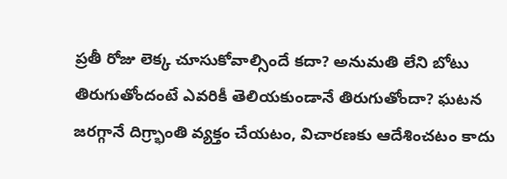ప్రతీ రోజు లెక్క చూసుకోవాల్సిందే కదా? అనుమతి లేని బోటు తిరుగుతోందంటే ఎవరికీ తెలియకుండానే తిరుగుతోందా? ఘటన జరగ్గానే దిగ్ర్భాంతి వ్యక్తం చేయటం, విచారణకు ఆదేశించటం కాదు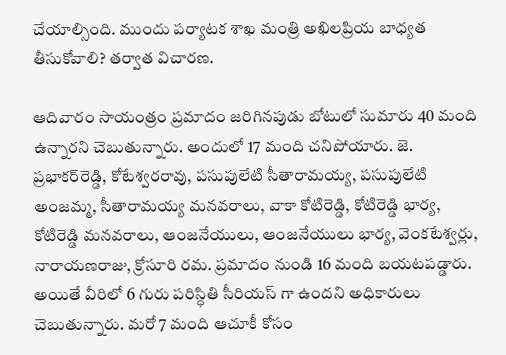చేయాల్సింది. ముందు పర్యాటక శాఖ మంత్రి అఖిలప్రియ బాధ్యత తీసుకోవాలి? తర్వాత విచారణ.

ఆదివారం సాయంత్రం ప్రమాదం జరిగినపుడు బోటులో సుమారు 40 మంది ఉన్నారని చెబుతున్నారు. అందులో 17 మంది చనిపోయారు. జె. ప్రభాకర్‌రెడ్డి, కోటేశ్వరరావు, పసుపులేటి సీతారామయ్య, పసుపులేటి అంజమ్మ, సీతారామయ్య మనవరాలు, వాకా కోటిరెడ్డి, కోటిరెడ్డి భార్య, కోటిరెడ్డి మనవరాలు, ఆంజనేయులు, ఆంజనేయులు భార్య, వెంకటేశ్వర్లు, నారాయణరాజు, క్రోసూరి రమ. ప్రమాదం నుండి 16 మంది బయటపడ్డారు. అయితే వీరిలో 6 గురు పరిస్ధితి సీరియస్ గా ఉందని అధికారులు చెబుతున్నారు. మరో 7 మంది ఆచూకీ కోసం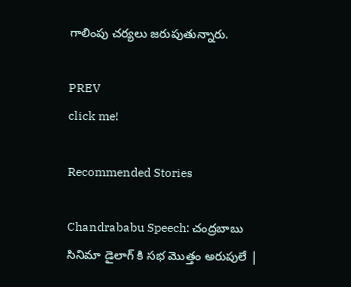గాలింపు చర్యలు జరుపుతున్నారు.

PREV
click me!

Recommended Stories

Chandrababu Speech: చంద్రబాబు సినిమా డైలాగ్ కి సభ మొత్తం అరుపులే |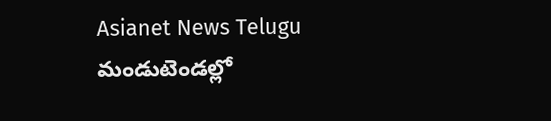Asianet News Telugu
మండుటెండల్లో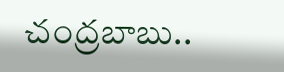చంద్రబాబు..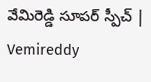వేమిరెడ్డి సూపర్ స్పీచ్ | Vemireddy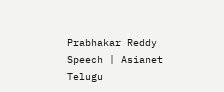Prabhakar Reddy Speech | Asianet Telugu